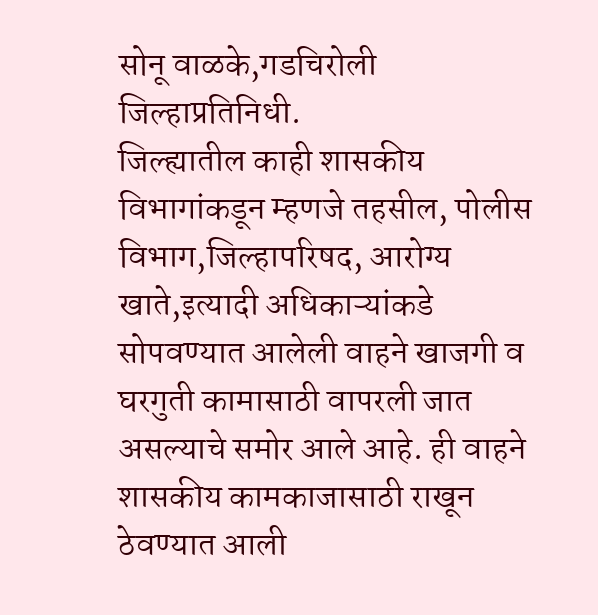सोनू वाळके,गडचिरोली जिल्हाप्रतिनिधी.
जिल्ह्यातील काही शासकीय विभागांकडून म्हणजे तहसील, पोलीस विभाग,जिल्हापरिषद, आरोग्य खाते,इत्यादी अधिकाऱ्यांकडे सोपवण्यात आलेली वाहने खाजगी व घरगुती कामासाठी वापरली जात असल्याचे समोर आले आहे. ही वाहने शासकीय कामकाजासाठी राखून ठेवण्यात आली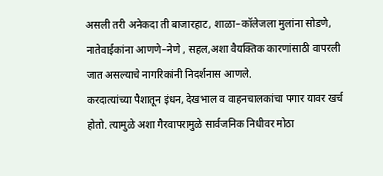असली तरी अनेकदा ती बाजारहाट, शाळा–कॉलेजला मुलांना सोडणे, नातेवाईकांना आणणे–नेणे , सहल,अशा वैयक्तिक कारणांसाठी वापरली जात असल्याचे नागरिकांनी निदर्शनास आणले.
करदात्यांच्या पैशातून इंधन, देखभाल व वाहनचालकांचा पगार यावर खर्च होतो. त्यामुळे अशा गैरवापरामुळे सार्वजनिक निधीवर मोठा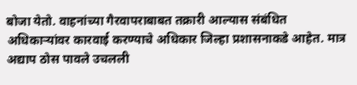बोजा येतो. वाहनांच्या गैरवापराबाबत तक्रारी आल्यास संबंधित अधिकाऱ्यांवर कारवाई करण्याचे अधिकार जिल्हा प्रशासनाकडे आहेत. मात्र अद्याप ठोस पावले उचलली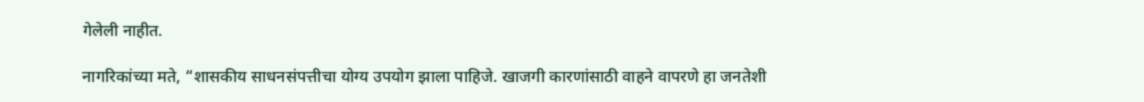गेलेली नाहीत.

नागरिकांच्या मते, “शासकीय साधनसंपत्तीचा योग्य उपयोग झाला पाहिजे. खाजगी कारणांसाठी वाहने वापरणे हा जनतेशी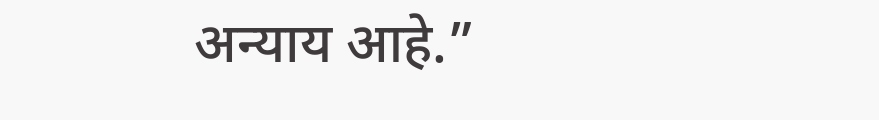अन्याय आहे.”